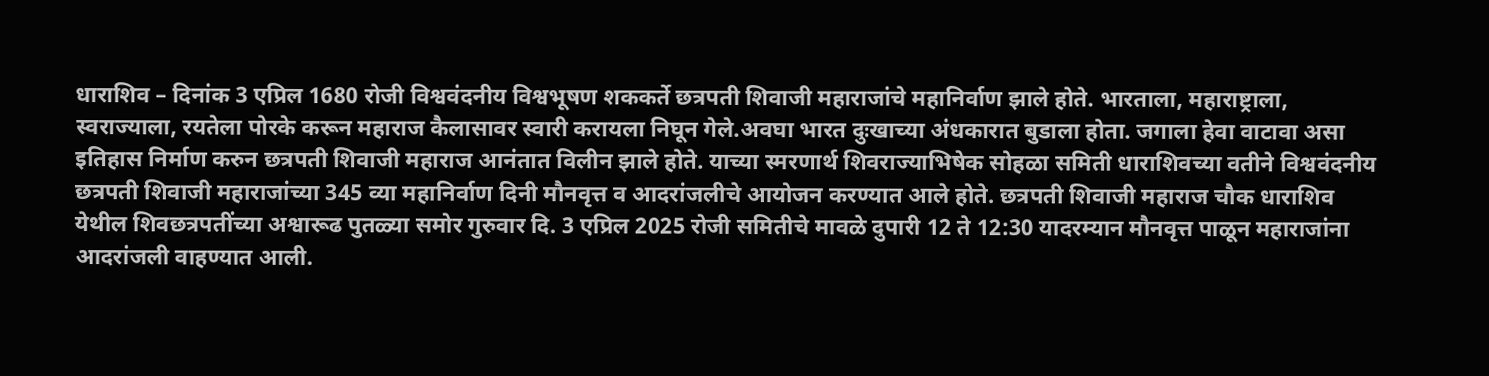धाराशिव – दिनांक 3 एप्रिल 1680 रोजी विश्ववंदनीय विश्वभूषण शककर्ते छत्रपती शिवाजी महाराजांचे महानिर्वाण झाले होते. भारताला, महाराष्ट्राला, स्वराज्याला, रयतेला पोरके करून महाराज कैलासावर स्वारी करायला निघून गेले.अवघा भारत दुःखाच्या अंधकारात बुडाला होता. जगाला हेवा वाटावा असा इतिहास निर्माण करुन छत्रपती शिवाजी महाराज आनंतात विलीन झाले होते. याच्या स्मरणार्थ शिवराज्याभिषेक सोहळा समिती धाराशिवच्या वतीने विश्ववंदनीय छत्रपती शिवाजी महाराजांच्या 345 व्या महानिर्वाण दिनी मौनवृत्त व आदरांजलीचे आयोजन करण्यात आले होते. छत्रपती शिवाजी महाराज चौक धाराशिव येथील शिवछत्रपतींच्या अश्वारूढ पुतळ्या समोर गुरुवार दि. 3 एप्रिल 2025 रोजी समितीचे मावळे दुपारी 12 ते 12:30 यादरम्यान मौनवृत्त पाळून महाराजांना आदरांजली वाहण्यात आली.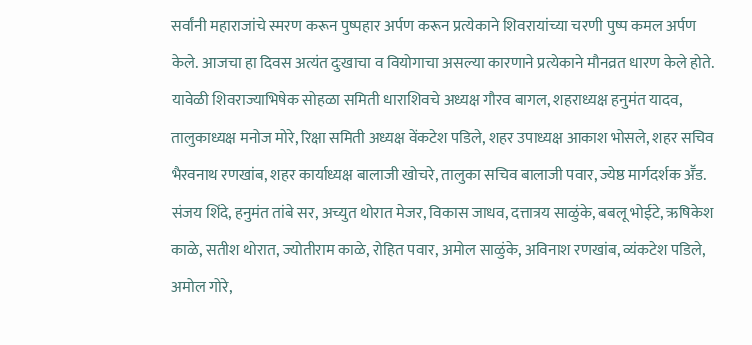सर्वांनी महाराजांचे स्मरण करून पुष्पहार अर्पण करून प्रत्येकाने शिवरायांच्या चरणी पुष्प कमल अर्पण केले. आजचा हा दिवस अत्यंत दुःखाचा व वियोगाचा असल्या कारणाने प्रत्येकाने मौनव्रत धारण केले होते. यावेळी शिवराज्याभिषेक सोहळा समिती धाराशिवचे अध्यक्ष गौरव बागल, शहराध्यक्ष हनुमंत यादव, तालुकाध्यक्ष मनोज मोरे, रिक्षा समिती अध्यक्ष वेंकटेश पडिले, शहर उपाध्यक्ष आकाश भोसले, शहर सचिव भैरवनाथ रणखांब, शहर कार्याध्यक्ष बालाजी खोचरे, तालुका सचिव बालाजी पवार, ज्येष्ठ मार्गदर्शक अॕड. संजय शिंदे, हनुमंत तांबे सर, अच्युत थोरात मेजर, विकास जाधव, दत्तात्रय साळुंके, बबलू भोईटे, ऋषिकेश काळे, सतीश थोरात, ज्योतीराम काळे, रोहित पवार, अमोल साळुंके, अविनाश रणखांब, व्यंकटेश पडिले, अमोल गोरे,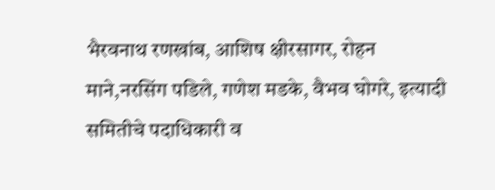भैरवनाथ रणखांब, आशिष क्षीरसागर, रोहन माने,नरसिंग पडिले, गणेश मडके, वैभव घोगरे, इत्यादी समितीचे पदाधिकारी व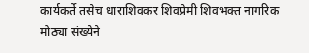कार्यकर्ते तसेच धाराशिवकर शिवप्रेमी शिवभक्त नागरिक मोठ्या संख्येने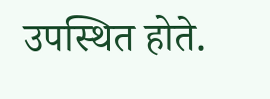उपस्थित होते.